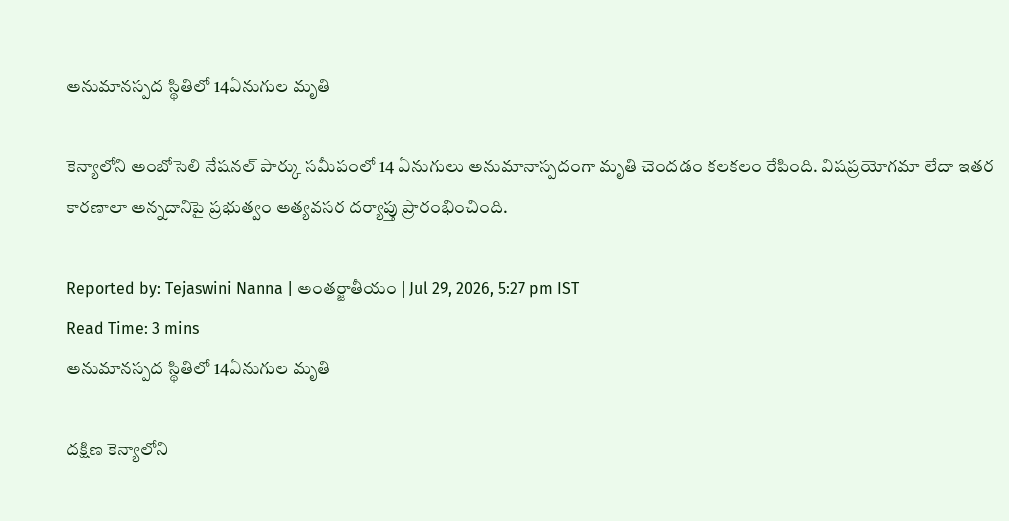అనుమానస్పద స్థితిలో 14ఏనుగుల మృతి

కెన్యాలోని అంబోసెలి నేషనల్ పార్కు సమీపంలో 14 ఏనుగులు అనుమానాస్పదంగా మృతి చెందడం కలకలం రేపింది. విషప్రయోగమా లేదా ఇతర కారణాలా అన్నదానిపై ప్రభుత్వం అత్యవసర దర్యాప్తు ప్రారంభించింది.

Reported by: Tejaswini Nanna | అంత‌ర్జాతీయం | Jul 29, 2026, 5:27 pm IST
Read Time: 3 mins
అనుమానస్పద స్థితిలో 14ఏనుగుల మృతి

దక్షిణ కెన్యాలోని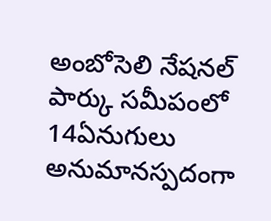అంబోసెలి నేషనల్ పార్కు సమీపంలో 14ఏనుగులు అనుమానస్పదంగా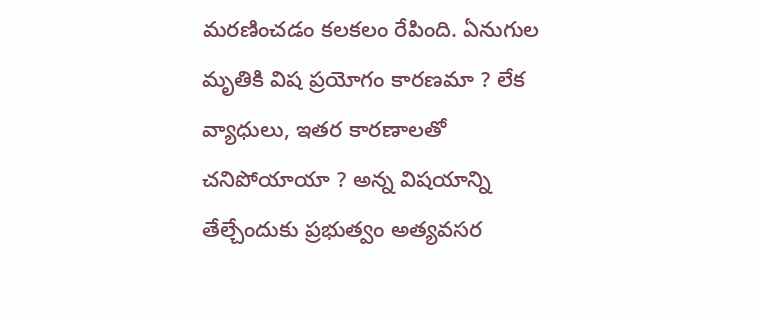మరణించడం కలకలం రేపింది. ఏనుగుల మృతికి విష ప్రయోగం కారణమా ? లేక వ్యాధులు, ఇతర కారణాలతో చనిపోయాయా ? అన్న విషయాన్ని తేల్చేందుకు ప్రభుత్వం అత్యవసర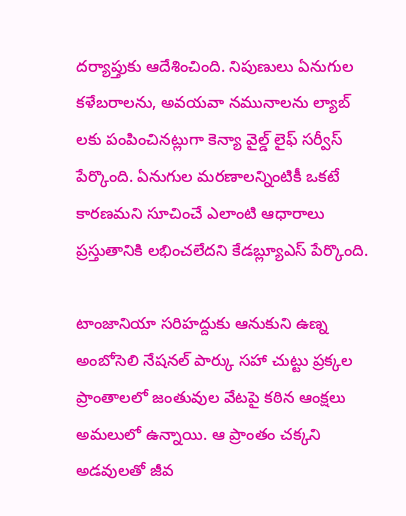దర్యాప్తుకు ఆదేశించింది. నిపుణులు ఏనుగుల కళేబరాలను, అవయవా నమునాలను ల్యాబ్ లకు పంపించినట్లుగా కెన్యా వైల్డ్ లైఫ్ సర్వీస్ పేర్కొంది. ఏనుగుల మరణాలన్నింటికీ ఒకటే కారణమని సూచించే ఎలాంటి ఆధారాలు ప్రస్తుతానికి లభించలేదని కేడబ్ల్యూఎస్ పేర్కొంది.

టాంజానియా సరిహద్దుకు ఆనుకుని ఉణ్న అంబోసెలి నేషనల్ పార్కు సహా చుట్టు ప్రక్కల ప్రాంతాలలో జంతువుల వేటపై కఠిన ఆంక్షలు అమలులో ఉన్నాయి. ఆ ప్రాంతం చక్కని అడవులతో జీవ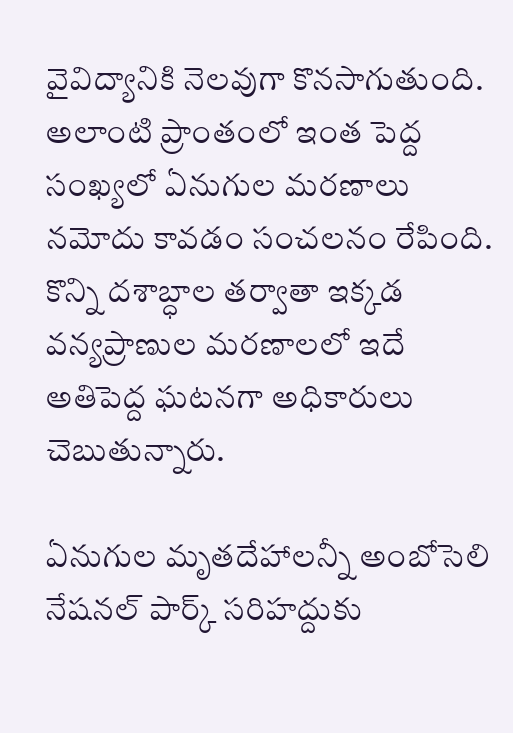వైవిద్యానికి నెలవుగా కొనసాగుతుంది. అలాంటి ప్రాంతంలో ఇంత పెద్ద సంఖ్యలో ఏనుగుల మరణాలు నమోదు కావడం సంచలనం రేపింది. కొన్ని దశాబ్ధాల తర్వాతా ఇక్కడ వన్యప్రాణుల మరణాలలో ఇదే అతిపెద్ద ఘటనగా అధికారులు చెబుతున్నారు.

ఏనుగుల మృతదేహాలన్నీ అంబోసెలి నేషనల్ పార్క్ సరిహద్దుకు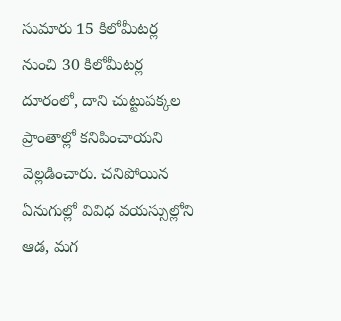సుమారు 15 కిలోమీటర్ల నుంచి 30 కిలోమీటర్ల దూరంలో, దాని చుట్టుపక్కల ప్రాంతాల్లో కనిపించాయని వెల్లడించారు. చనిపోయిన ఏనుగుల్లో వివిధ వయస్సుల్లోని ఆడ, మగ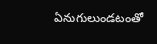ఏనుగులుండటంతో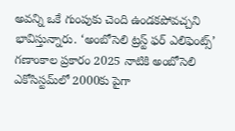అవన్ని ఒకే గుంపుకు చెంది ఉండకపోవచ్చని భావిస్తున్నారు. ‘అంబోసెలి ట్రస్ట్ ఫర్ ఎలిఫెంట్స్’ గణాంకాల ప్రకారం 2025 నాటికి అంబోసెలి ఎకోసిస్టమ్‌లో 2000కు పైగా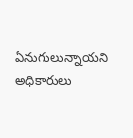ఏనుగులున్నాయని అధికారులు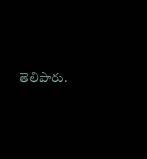తెలిపారు.